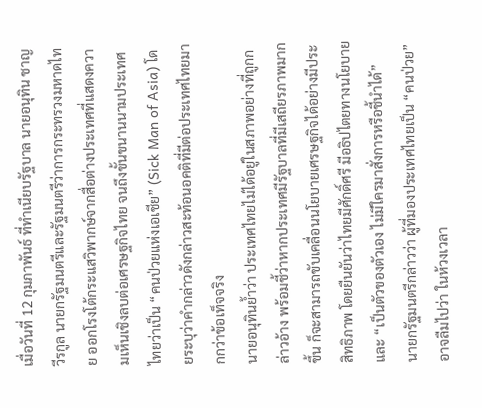เมื่อวันที่ 12 กุมภาพันธ์ ที่ทำเนียบรัฐบาล นายอนุทิน ชาญวีรกูล นายกรัฐมนตรีและรัฐมนตรีว่าการกระทรวงมหาดไทย ออกโรงโต้กระแสวิพากษ์จากสื่อต่างประเทศที่แสดงความเห็นเชิงลบต่อเศรษฐกิจไทย จนถึงขั้นขนานนามประเทศไทยว่าเป็น “คนป่วยแห่งเอเชีย” (Sick Man of Asia) โดยระบุว่าคำกล่าวดังกล่าวสะท้อนอคติที่มีต่อประเทศไทยมากกว่าข้อเท็จจริง
นายอนุทินย้ำว่า ประเทศไทยไม่ได้อยู่ในสภาพอย่างที่ถูกกล่าวอ้าง พร้อมชี้ว่าหากประเทศมีรัฐบาลที่มีเสถียรภาพมากขึ้น ก็จะสามารถขับเคลื่อนนโยบายเศรษฐกิจได้อย่างมีประสิทธิภาพ โดยยืนยันว่าไทยมีศักดิ์ศรี มีอธิปไตยทางนโยบาย และ “เป็นตัวของตัวเอง ไม่มีใครมาสั่งการหรือชี้นำได้”
นายกรัฐมนตรีกล่าวว่า ผู้ที่มองประเทศไทยเป็น “คนป่วย” อาจลืมไปว่า ในห้วงเวลา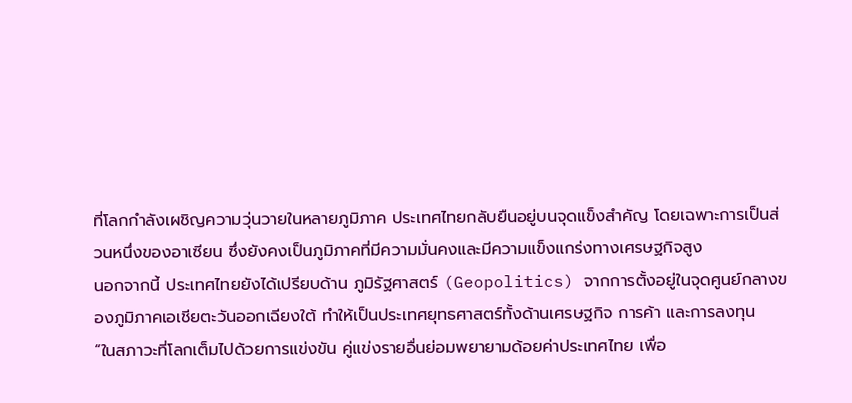ที่โลกกำลังเผชิญความวุ่นวายในหลายภูมิภาค ประเทศไทยกลับยืนอยู่บนจุดแข็งสำคัญ โดยเฉพาะการเป็นส่วนหนึ่งของอาเซียน ซึ่งยังคงเป็นภูมิภาคที่มีความมั่นคงและมีความแข็งแกร่งทางเศรษฐกิจสูง
นอกจากนี้ ประเทศไทยยังได้เปรียบด้าน ภูมิรัฐศาสตร์ (Geopolitics) จากการตั้งอยู่ในจุดศูนย์กลางของภูมิภาคเอเชียตะวันออกเฉียงใต้ ทำให้เป็นประเทศยุทธศาสตร์ทั้งด้านเศรษฐกิจ การค้า และการลงทุน
“ในสภาวะที่โลกเต็มไปด้วยการแข่งขัน คู่แข่งรายอื่นย่อมพยายามด้อยค่าประเทศไทย เพื่อ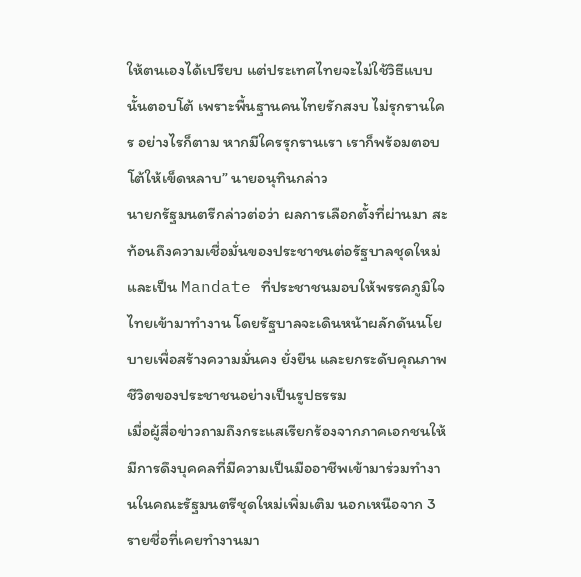ให้ตนเองได้เปรียบ แต่ประเทศไทยจะไม่ใช้วิธีแบบนั้นตอบโต้ เพราะพื้นฐานคนไทยรักสงบ ไม่รุกรานใคร อย่างไรก็ตาม หากมีใครรุกรานเรา เราก็พร้อมตอบโต้ให้เข็ดหลาบ” นายอนุทินกล่าว
นายกรัฐมนตรีกล่าวต่อว่า ผลการเลือกตั้งที่ผ่านมา สะท้อนถึงความเชื่อมั่นของประชาชนต่อรัฐบาลชุดใหม่ และเป็น Mandate ที่ประชาชนมอบให้พรรคภูมิใจไทยเข้ามาทำงาน โดยรัฐบาลจะเดินหน้าผลักดันนโยบายเพื่อสร้างความมั่นคง ยั่งยืน และยกระดับคุณภาพชีวิตของประชาชนอย่างเป็นรูปธรรม
เมื่อผู้สื่อข่าวถามถึงกระแสเรียกร้องจากภาคเอกชนให้มีการดึงบุคคลที่มีความเป็นมืออาชีพเข้ามาร่วมทำงานในคณะรัฐมนตรีชุดใหม่เพิ่มเติม นอกเหนือจาก 3 รายชื่อที่เคยทำงานมา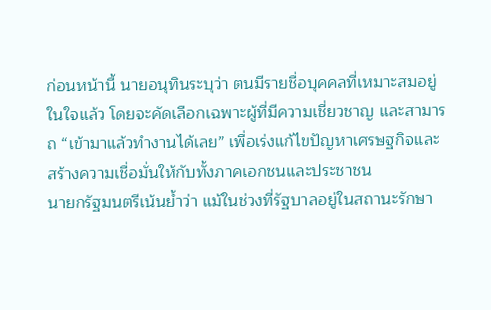ก่อนหน้านี้ นายอนุทินระบุว่า ตนมีรายชื่อบุคคลที่เหมาะสมอยู่ในใจแล้ว โดยจะคัดเลือกเฉพาะผู้ที่มีความเชี่ยวชาญ และสามารถ “เข้ามาแล้วทำงานได้เลย” เพื่อเร่งแก้ไขปัญหาเศรษฐกิจและสร้างความเชื่อมั่นให้กับทั้งภาคเอกชนและประชาชน
นายกรัฐมนตรีเน้นย้ำว่า แม้ในช่วงที่รัฐบาลอยู่ในสถานะรักษา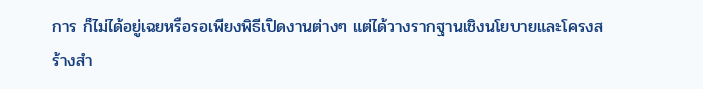การ ก็ไม่ได้อยู่เฉยหรือรอเพียงพิธีเปิดงานต่างๆ แต่ได้วางรากฐานเชิงนโยบายและโครงสร้างสำ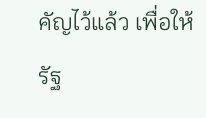คัญไว้แล้ว เพื่อให้รัฐ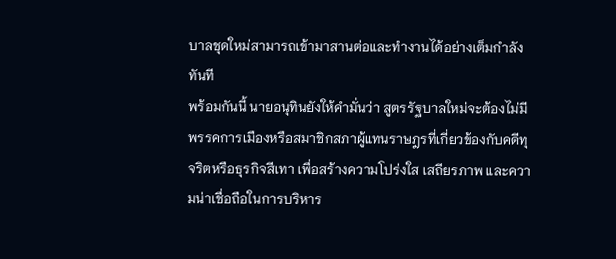บาลชุดใหม่สามารถเข้ามาสานต่อและทำงานได้อย่างเต็มกำลังทันที
พร้อมกันนี้ นายอนุทินยังให้คำมั่นว่า สูตรรัฐบาลใหม่จะต้องไม่มีพรรคการเมืองหรือสมาชิกสภาผู้แทนราษฎรที่เกี่ยวข้องกับคดีทุจริตหรือธุรกิจสีเทา เพื่อสร้างความโปร่งใส เสถียรภาพ และความน่าเชื่อถือในการบริหาร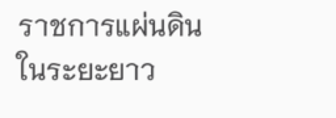ราชการแผ่นดินในระยะยาว